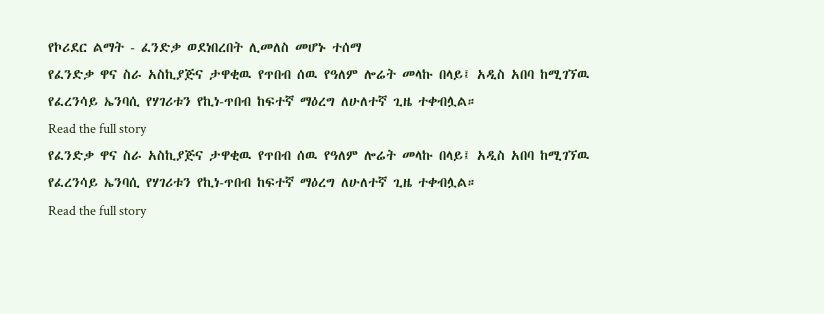የኮሪደር ልማት - ፈንድቃ ወደነበረበት ሊመለስ መሆኑ ተሰማ
የፈንድቃ ዋና ስራ አስኪያጅና ታዋቂዉ የጥበብ ሰዉ የዓለም ሎሬት መላኩ በላይ፤ አዲስ አበባ ከሚገኘዉ የፈረንሳይ ኤንባሲ የሃገሪቱን የኪነ-ጥበብ ከፍተኛ ማዕረግ ለሁለተኛ ጊዜ ተቀብሏል።
Read the full story
የፈንድቃ ዋና ስራ አስኪያጅና ታዋቂዉ የጥበብ ሰዉ የዓለም ሎሬት መላኩ በላይ፤ አዲስ አበባ ከሚገኘዉ የፈረንሳይ ኤንባሲ የሃገሪቱን የኪነ-ጥበብ ከፍተኛ ማዕረግ ለሁለተኛ ጊዜ ተቀብሏል።
Read the full story